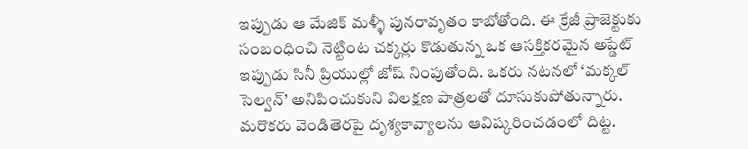ఇప్పుడు ఆ మేజిక్ మళ్ళీ పునరావృతం కాబోతోంది. ఈ క్రేజీ ప్రాజెక్టుకు సంబంధించి నెట్టింట చక్కర్లు కొడుతున్న ఒక ఆసక్తికరమైన అప్డేట్ ఇప్పుడు సినీ ప్రియుల్లో జోష్ నింపుతోంది. ఒకరు నటనలో ‘మక్కల్ సెల్వన్’ అనిపించుకుని విలక్షణ పాత్రలతో దూసుకుపోతున్నారు. మరొకరు వెండితెరపై దృశ్యకావ్యాలను ఆవిష్కరించడంలో దిట్ట.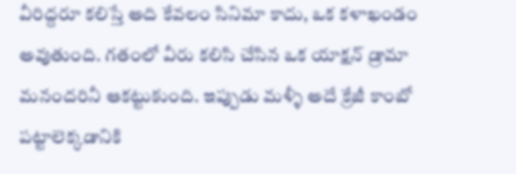వీరిద్దరూ కలిస్తే అది కేవలం సినిమా కాదు, ఒక కళాఖండం అవుతుంది. గతంలో వీరు కలిసి చేసిన ఒక యాక్షన్ డ్రామా మనందరినీ ఆకట్టుకుంది. ఇప్పుడు మళ్ళీ అదే క్రేజీ కాంబో పట్టాలెక్కడానికి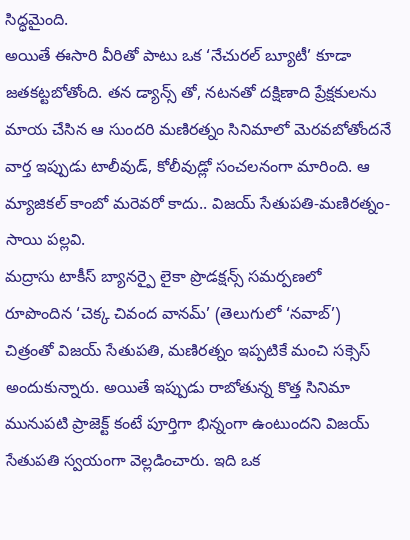సిద్ధమైంది.
అయితే ఈసారి వీరితో పాటు ఒక ‘నేచురల్ బ్యూటీ’ కూడా జతకట్టబోతోంది. తన డ్యాన్స్ తో, నటనతో దక్షిణాది ప్రేక్షకులను మాయ చేసిన ఆ సుందరి మణిరత్నం సినిమాలో మెరవబోతోందనే వార్త ఇప్పుడు టాలీవుడ్, కోలీవుడ్లో సంచలనంగా మారింది. ఆ మ్యాజికల్ కాంబో మరెవరో కాదు.. విజయ్ సేతుపతి-మణిరత్నం-సాయి పల్లవి.
మద్రాసు టాకీస్ బ్యానర్పై లైకా ప్రొడక్షన్స్ సమర్పణలో రూపొందిన ‘చెక్క చివంద వానమ్’ (తెలుగులో ‘నవాబ్’) చిత్రంతో విజయ్ సేతుపతి, మణిరత్నం ఇప్పటికే మంచి సక్సెస్ అందుకున్నారు. అయితే ఇప్పుడు రాబోతున్న కొత్త సినిమా మునుపటి ప్రాజెక్ట్ కంటే పూర్తిగా భిన్నంగా ఉంటుందని విజయ్ సేతుపతి స్వయంగా వెల్లడించారు. ఇది ఒక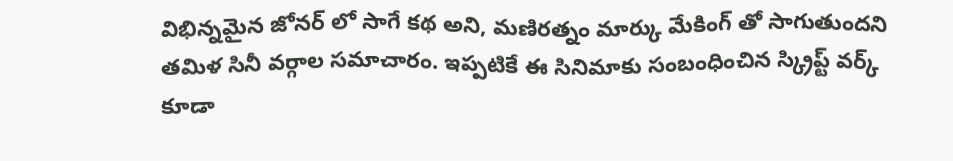విభిన్నమైన జోనర్ లో సాగే కథ అని, మణిరత్నం మార్కు మేకింగ్ తో సాగుతుందని తమిళ సినీ వర్గాల సమాచారం. ఇప్పటికే ఈ సినిమాకు సంబంధించిన స్క్రిప్ట్ వర్క్ కూడా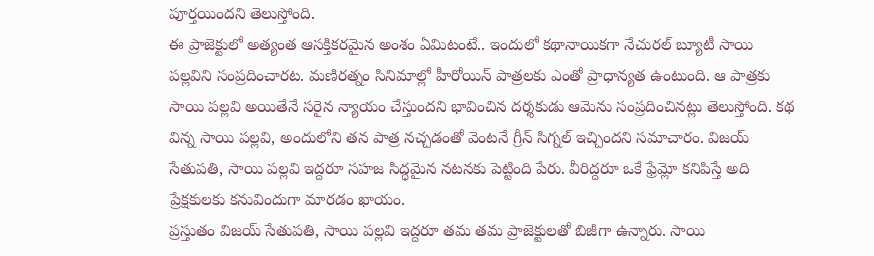పూర్తయిందని తెలుస్తోంది.
ఈ ప్రాజెక్టులో అత్యంత ఆసక్తికరమైన అంశం ఏమిటంటే.. ఇందులో కథానాయికగా నేచురల్ బ్యూటీ సాయి పల్లవిని సంప్రదించారట. మణిరత్నం సినిమాల్లో హీరోయిన్ పాత్రలకు ఎంతో ప్రాధాన్యత ఉంటుంది. ఆ పాత్రకు సాయి పల్లవి అయితేనే సరైన న్యాయం చేస్తుందని భావించిన దర్శకుడు ఆమెను సంప్రదించినట్లు తెలుస్తోంది. కథ విన్న సాయి పల్లవి, అందులోని తన పాత్ర నచ్చడంతో వెంటనే గ్రీన్ సిగ్నల్ ఇచ్చిందని సమాచారం. విజయ్ సేతుపతి, సాయి పల్లవి ఇద్దరూ సహజ సిద్ధమైన నటనకు పెట్టింది పేరు. వీరిద్దరూ ఒకే ఫ్రేమ్లో కనిపిస్తే అది ప్రేక్షకులకు కనువిందుగా మారడం ఖాయం.
ప్రస్తుతం విజయ్ సేతుపతి, సాయి పల్లవి ఇద్దరూ తమ తమ ప్రాజెక్టులతో బిజీగా ఉన్నారు. సాయి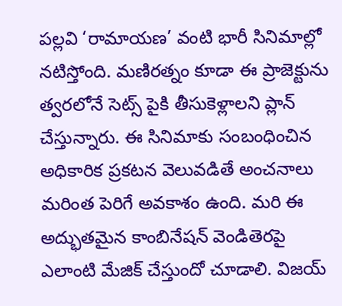పల్లవి ‘రామాయణ’ వంటి భారీ సినిమాల్లో నటిస్తోంది. మణిరత్నం కూడా ఈ ప్రాజెక్టును త్వరలోనే సెట్స్ పైకి తీసుకెళ్లాలని ప్లాన్ చేస్తున్నారు. ఈ సినిమాకు సంబంధించిన అధికారిక ప్రకటన వెలువడితే అంచనాలు మరింత పెరిగే అవకాశం ఉంది. మరి ఈ అద్భుతమైన కాంబినేషన్ వెండితెరపై ఎలాంటి మేజిక్ చేస్తుందో చూడాలి. విజయ్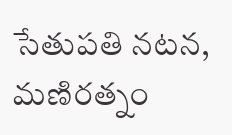సేతుపతి నటన, మణిరత్నం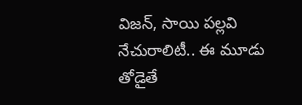విజన్, సాయి పల్లవి నేచురాలిటీ.. ఈ మూడు తోడైతే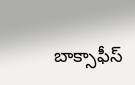బాక్సాఫీస్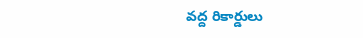వద్ద రికార్డులు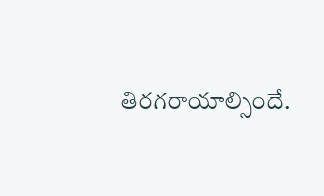తిరగరాయాల్సిందే.